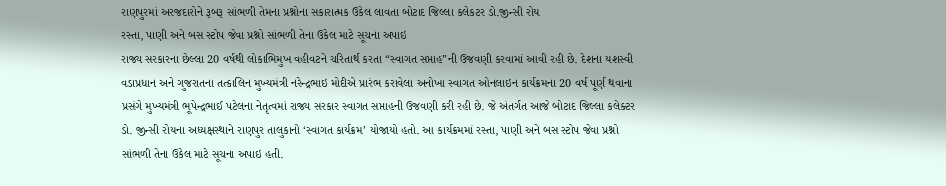રાણપુરમાં અરજદારોને રૂબરૂ સાંભળી તેમના પ્રશ્નોના સકારાત્મક ઉકેલ લાવતા બોટાદ જિલ્લા કલેકટર ડો.જીન્સી રોય
રસ્તા, પાણી અને બસ સ્ટોપ જેવા પ્રશ્નો સાંભળી તેના ઉકેલ માટે સૂચના અપાઇ
રાજ્ય સરકારના છેલ્લા 20 વર્ષથી લોકાભિમુખ વહીવટને ચરિતાર્થ કરતા “સ્વાગત સપ્તાહ”ની ઉજવણી કરવામાં આવી રહી છે. દેશના યશસ્વી વડાપ્રધાન અને ગુજરાતના તત્કાલિન મુખ્યમંત્રી નરેન્દ્રભાઇ મોદીએ પ્રારંભ કરાવેલા અનોખા સ્વાગત ઓનલાઇન કાર્યક્રમના 20 વર્ષ પૂર્ણ થવાના પ્રસંગે મુખ્યમંત્રી ભૂપેન્દ્રભાઈ પટેલના નેતૃત્વમાં રાજ્ય સરકાર સ્વાગત સપ્તાહની ઉજવણી કરી રહી છે. જે અંતર્ગત આજે બોટાદ જિલ્લા કલેક્ટર ડો. જીન્સી રોયના અધ્યક્ષસ્થાને રાણપુર તાલુકાનો ‘સ્વાગત કાર્યક્રમ’ યોજાયો હતો. આ કાર્યક્રમમાં રસ્તા, પાણી અને બસ સ્ટોપ જેવા પ્રશ્નો સાંભળી તેના ઉકેલ માટે સૂચના અપાઇ હતી.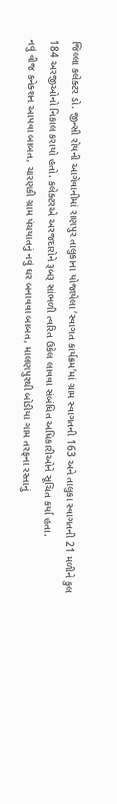જિલ્લા કલેક્ટર ડો. જીન્સી રોયની આગેવાનીમાં રાણપુર તાલુકાના યોજાયેલા ‘સ્વાગત કાર્યક્રમ’માં ગ્રામ સ્વાગતની 163 અને તાલુકા સ્વાગતની 21 મળીને કુલ 184 અરજીઓનો નિકાલ કરાયો હતો. કલેક્ટરએ અરજદારોને રૂબરૂ સાંભળી ત્વરિત ઉકેલ લાવવા સંબંધિત અધિકારીઓને સૂચિત કર્યા હતા.
નવું વીજ કનેક્શન આપવા બાબત, ચારણકી ગ્રામ પંચયાતનું નવું ઘર બનાવવા બાબત, માલણપુરથી બોડીયા ગામ તરફના રસ્તાનું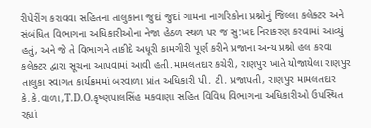રીપેરીંગ કરાવવા સહિતના તાલુકાના જુદાં જુદાં ગામના નાગરિકોના પ્રશ્નોનું જિલ્લા કલેક્ટર અને સંબંધિત વિભાગના અધિકારીઓના નેજા હેઠળ સ્થળ પર જ સુ:ખદ નિરાકરણ કરવામાં આવ્યું હતું, અને જે તે વિભાગને તાકીદે અધૂરી કામગીરી પૂર્ણ કરીને પ્રજાના અન્ય પ્રશ્નો હલ કરવા કલેક્ટર દ્વારા સૂચના આપવામાં આવી હતી.મામલતદાર કચેરી, રાણપુર ખાતે યોજાયેલા રાણપુર તાલુકા સ્વાગત કાર્યક્રમમાં બરવાળા પ્રાંત અધિકારી પી. ટી. પ્રજાપતી, રાણપુર મામલતદાર કે.કે.વાળા,T.D.O.કૃષ્ણપાલસિંહ મકવાણા સહિત વિવિધ વિભાગના અધિકારીઓ ઉપસ્થિત રહ્યાં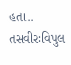હતા..
તસવીરઃવિપુલ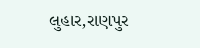લુહાર,રાણપુર